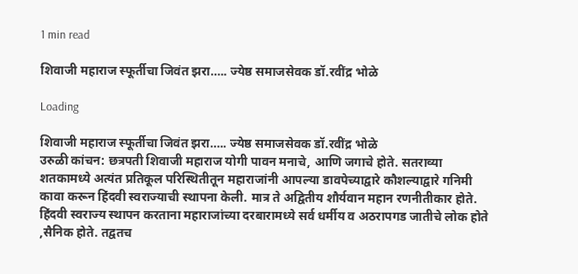1 min read

शिवाजी महाराज स्फूर्तीचा जिवंत झरा….. ज्येष्ठ समाजसेवक डॉ.रवींद्र भोळे

Loading

शिवाजी महाराज स्फूर्तीचा जिवंत झरा….. ज्येष्ठ समाजसेवक डॉ.रवींद्र भोळे
उरुळी कांचन: छत्रपती शिवाजी महाराज योगी पावन मनाचे, आणि जगाचे होते. सतराव्या शतकामध्ये अत्यंत प्रतिकूल परिस्थितीतून महाराजांनी आपल्या डावपेच्याद्वारे कौशल्याद्वारे गनिमी कावा करून हिंदवी स्वराज्याची स्थापना केली. मात्र ते अद्वितीय शौर्यवान महान रणनीतीकार होते. हिंदवी स्वराज्य स्थापन करताना महाराजांच्या दरबारामध्ये सर्व धर्मीय व अठरापगड जातीचे लोक होते ,सैनिक होते. तद्वतच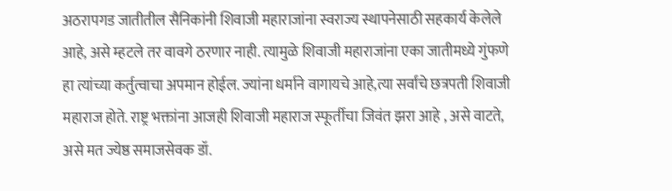अठरापगड जातीतील सैनिकांनी शिवाजी महाराजांना स्वराज्य स्थापनेसाठी सहकार्य केलेले आहे, असे म्हटले तर वावगे ठरणार नाही. त्यामुळे शिवाजी महाराजांना एका जातीमध्ये गुंफणे हा त्यांच्या कर्तुत्वाचा अपमान होईल. ज्यांना धर्माने वागायचे आहे,त्या सर्वांचे छत्रपती शिवाजी महाराज होते. राष्ट्र भक्तांना आजही शिवाजी महाराज स्फूर्तीचा जिवंत झरा आहे , असे वाटते, असे मत ज्येष्ठ समाजसेवक डॉ.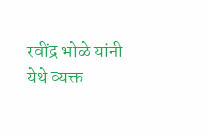रवींद्र भोळे यांनी येथे व्यक्त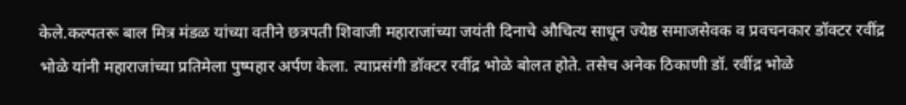केले.कल्पतरू बाल मित्र मंडळ यांच्या वतीने छत्रपती शिवाजी महाराजांच्या जयंती दिनाचे औचित्य साधून ज्येष्ठ समाजसेवक व प्रवचनकार डॉक्टर रवींद्र भोळे यांनी महाराजांच्या प्रतिमेला पुष्पहार अर्पण केला. त्याप्रसंगी डॉक्टर रवींद्र भोळे बोलत होते. तसेच अनेक ठिकाणी डॉ. रवींद्र भोळे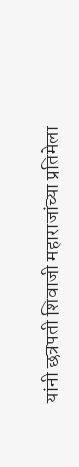यांनी छत्रपती शिवाजी महाराजांच्या प्रतिमेला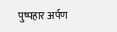पुष्पहार अर्पण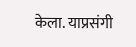केला. याप्रसंगी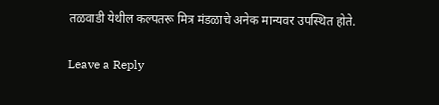तळवाडी येथील कल्पतरू मित्र मंडळाचे अनेक मान्यवर उपस्थित होते.

Leave a Reply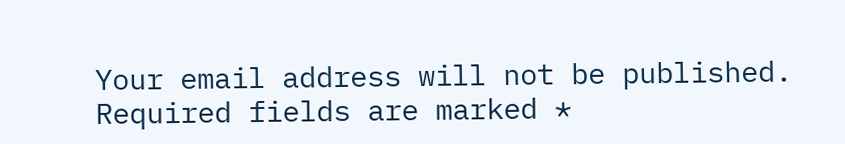Your email address will not be published. Required fields are marked *